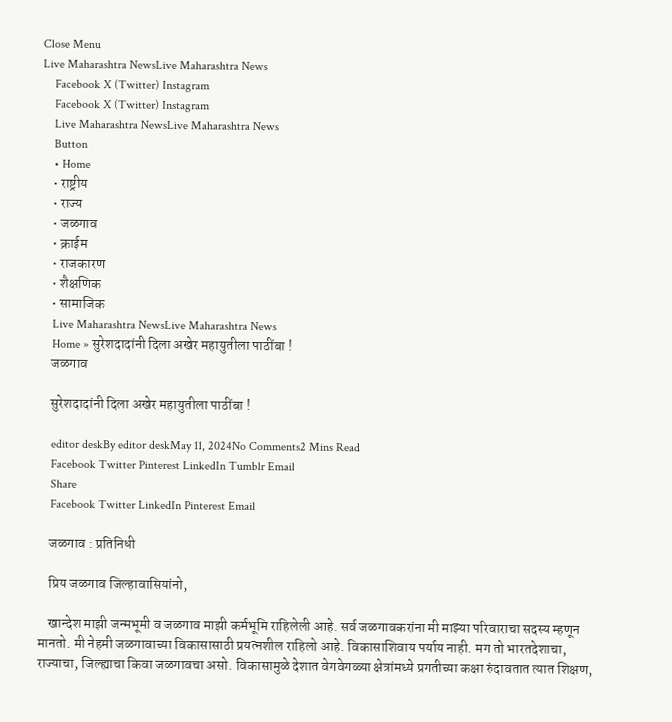Close Menu
Live Maharashtra NewsLive Maharashtra News
    Facebook X (Twitter) Instagram
    Facebook X (Twitter) Instagram
    Live Maharashtra NewsLive Maharashtra News
    Button
    • Home
    • राष्ट्रीय
    • राज्य
    • जळगाव
    • क्राईम
    • राजकारण
    • शैक्षणिक
    • सामाजिक
    Live Maharashtra NewsLive Maharashtra News
    Home » सुरेशदादांनी दिला अखेर महायुतीला पाठींबा !
    जळगाव

    सुरेशदादांनी दिला अखेर महायुतीला पाठींबा !

    editor deskBy editor deskMay 11, 2024No Comments2 Mins Read
    Facebook Twitter Pinterest LinkedIn Tumblr Email
    Share
    Facebook Twitter LinkedIn Pinterest Email

    जळगाव : प्रतिनिधी

    प्रिय जळगाव जिल्हावासियांनो,

    खान्देश माझी जन्मभूमी व जळगाव माझी कर्मभूमि राहिलेली आहे. सर्व जळगावकरांना मी माझ्या परिवाराचा सदस्य म्हणून मानतो. मी नेहमी जळगावाच्या विकासासाठी प्रयत्नशील राहिलो आहे. विकासाशिवाय पर्याय नाही. मग तो भारतदेशाचा, राज्याचा, जिल्ह्याचा किवा जळगावचा असो. विकासामुळे देशात वेगवेगळ्या क्षेत्रांमध्ये प्रगतीच्या कक्षा रुंदावतात त्यात शिक्षण,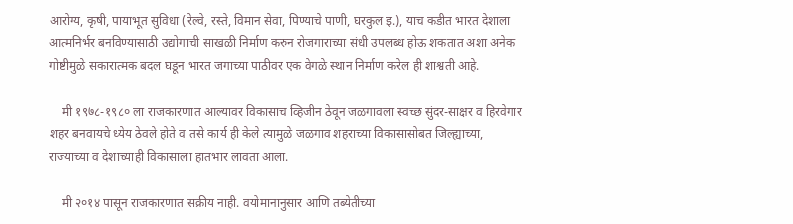आरोग्य, कृषी, पायाभूत सुविधा (रेल्वे, रस्ते, विमान सेवा, पिण्याचे पाणी, घरकुल इ.), याच कडीत भारत देशाला आत्मनिर्भर बनविण्यासाठी उद्योगाची साखळी निर्माण करुन रोजगाराच्या संधी उपलब्ध होऊ शकतात अशा अनेक गोष्टीमुळे सकारात्मक बदल घडून भारत जगाच्या पाठीवर एक वेगळे स्थान निर्माण करेल ही शाश्वती आहे.

    मी १९७८-१९८० ला राजकारणात आल्यावर विकासाच व्हिजीन ठेवून जळगावला स्वच्छ सुंदर-साक्षर व हिरवेगार शहर बनवायचे ध्येय ठेवले होते व तसे कार्य ही केले त्यामुळे जळगाव शहराच्या विकासासोबत जिल्ह्याच्या, राज्याच्या व देशाच्याही विकासाला हातभार लावता आला.

    मी २०१४ पासून राजकारणात सक्रीय नाही. वयोमानानुसार आणि तब्येतीच्या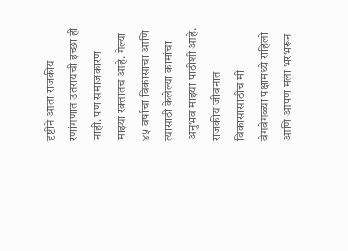दृष्टीने आता राजकीय रणांगणात उतरायची इच्छा ही नाही. पण समाजकारण माझ्या रक्तातच आहे. गेल्या ४५ वर्षाचा विकासाचा आणि त्यासाठी केलेल्या कामांचा अनुभव माझ्या पाठीशी आहे. राजकीय जीवनात विकासासाठीच मी वेगवेगळ्या पक्षामध्ये राहिलो आणि आपण मला भरभरून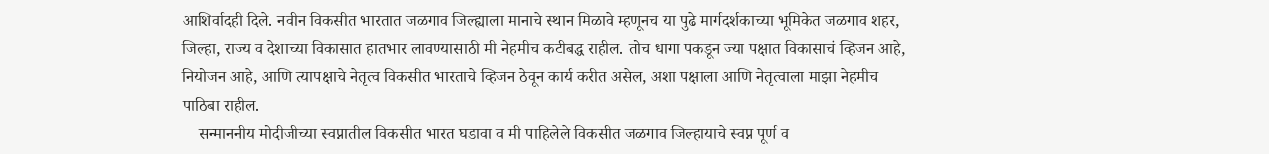आशिर्वादही दिले. नवीन विकसीत भारतात जळगाव जिल्ह्याला मानाचे स्थान मिळावे म्हणूनच या पुढे मार्गदर्शकाच्या भूमिकेत जळगाव शहर, जिल्हा, राज्य व देशाच्या विकासात हातभार लावण्यासाठी मी नेहमीच कटीबद्ध राहील. तोच धागा पकडून ज्या पक्षात विकासाचं व्हिजन आहे, नियोजन आहे, आणि त्यापक्षाचे नेतृत्व विकसीत भारताचे व्हिजन ठेवून कार्य करीत असेल, अशा पक्षाला आणि नेतृत्वाला माझा नेहमीच पाठिबा राहील.
    सन्माननीय मोदीजीच्या स्वप्नातील विकसीत भारत घडावा व मी पाहिलेले विकसीत जळगाव जिल्हायाचे स्वप्न पूर्ण व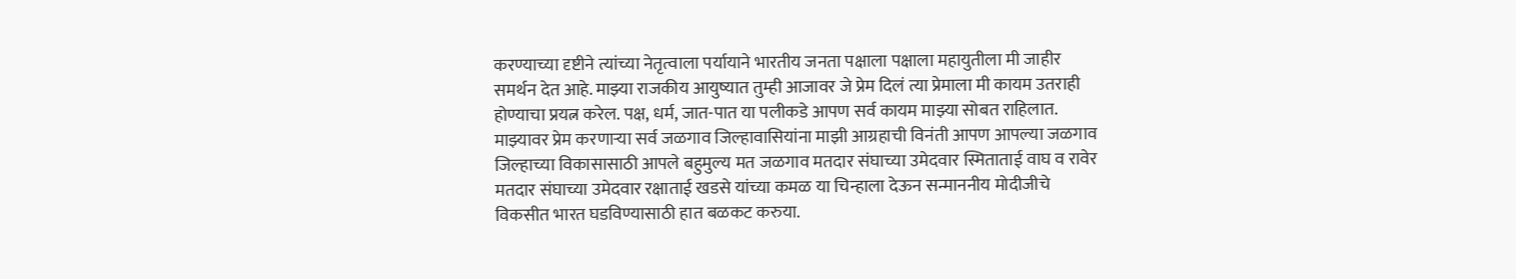करण्याच्या दृष्टीने त्यांच्या नेतृत्वाला पर्यायाने भारतीय जनता पक्षाला पक्षाला महायुतीला मी जाहीर समर्थन देत आहे. माझ्या राजकीय आयुष्यात तुम्ही आजावर जे प्रेम दिलं त्या प्रेमाला मी कायम उतराही होण्याचा प्रयत्न करेल. पक्ष, धर्म, जात-पात या पलीकडे आपण सर्व कायम माझ्या सोबत राहिलात. माझ्यावर प्रेम करणाऱ्या सर्व जळगाव जिल्हावासियांना माझी आग्रहाची विनंती आपण आपल्या जळगाव जिल्हाच्या विकासासाठी आपले बहुमुल्य मत जळगाव मतदार संघाच्या उमेदवार स्मिताताई वाघ व रावेर मतदार संघाच्या उमेदवार रक्षाताई खडसे यांच्या कमळ या चिन्हाला देऊन सन्माननीय मोदीजीचे विकसीत भारत घडविण्यासाठी हात बळकट करुया.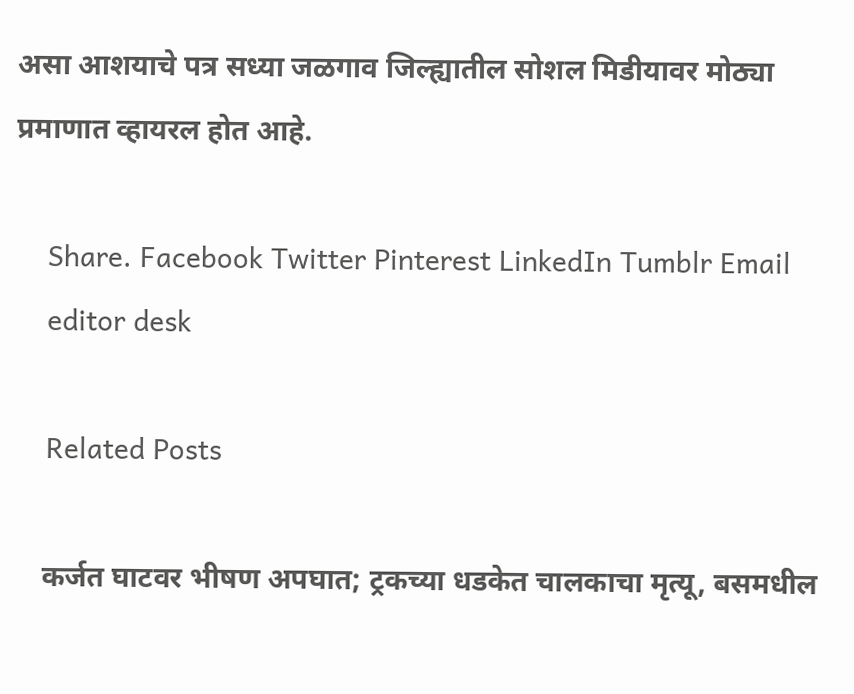असा आशयाचे पत्र सध्या जळगाव जिल्ह्यातील सोशल मिडीयावर मोठ्या प्रमाणात व्हायरल होत आहे.

    Share. Facebook Twitter Pinterest LinkedIn Tumblr Email
    editor desk

    Related Posts

    कर्जत घाटवर भीषण अपघात; ट्रकच्या धडकेत चालकाचा मृत्यू, बसमधील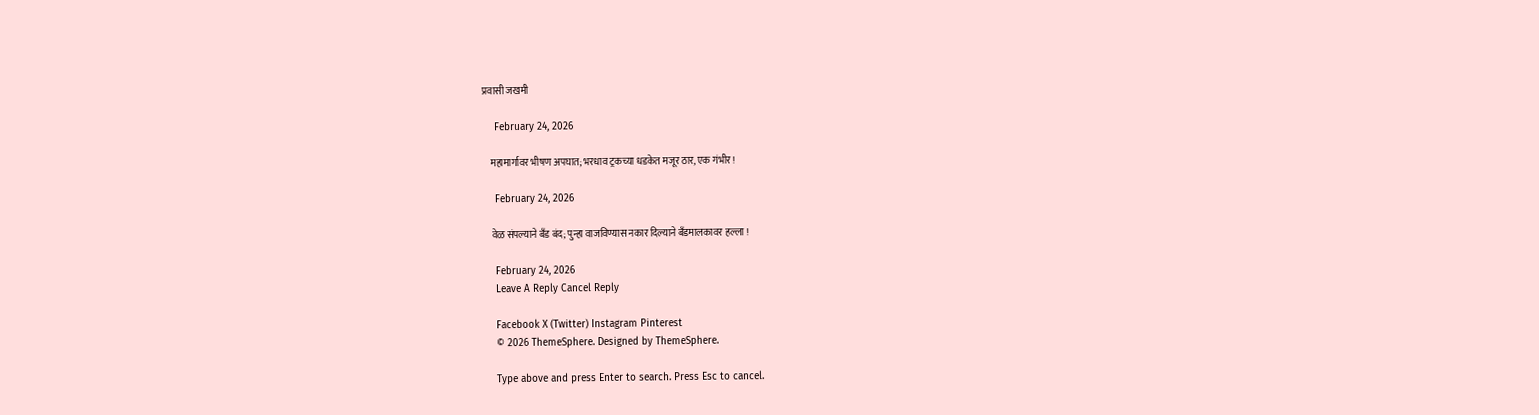प्रवासी जखमी

    February 24, 2026

    महामार्गावर भीषण अपघात; भरधाव ट्रकच्या धडकेत मजूर ठार, एक गंभीर !

    February 24, 2026

    वेळ संपल्याने बँड बंद; पुन्हा वाजविण्यास नकार दिल्याने बँडमालकावर हल्ला !

    February 24, 2026
    Leave A Reply Cancel Reply

    Facebook X (Twitter) Instagram Pinterest
    © 2026 ThemeSphere. Designed by ThemeSphere.

    Type above and press Enter to search. Press Esc to cancel.